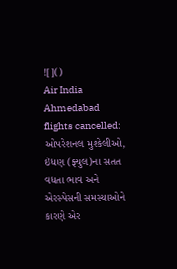![]()
Air India Ahmedabad flights cancelled: ઓપરેશનલ મુશ્કેલીઓ, ઇંધણ (ફ્યુલ)ના સતત વધતા ભાવ અને એરસ્પેસની સમસ્યાઓને કારણે એર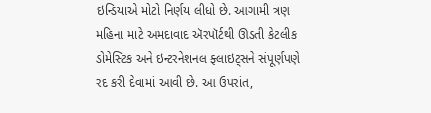ઇન્ડિયાએ મોટો નિર્ણય લીધો છે. આગામી ત્રણ મહિના માટે અમદાવાદ ઍરપૉર્ટથી ઊડતી કેટલીક ડોમેસ્ટિક અને ઇન્ટરનેશનલ ફ્લાઇટ્સને સંપૂર્ણપણે રદ કરી દેવામાં આવી છે. આ ઉપરાંત,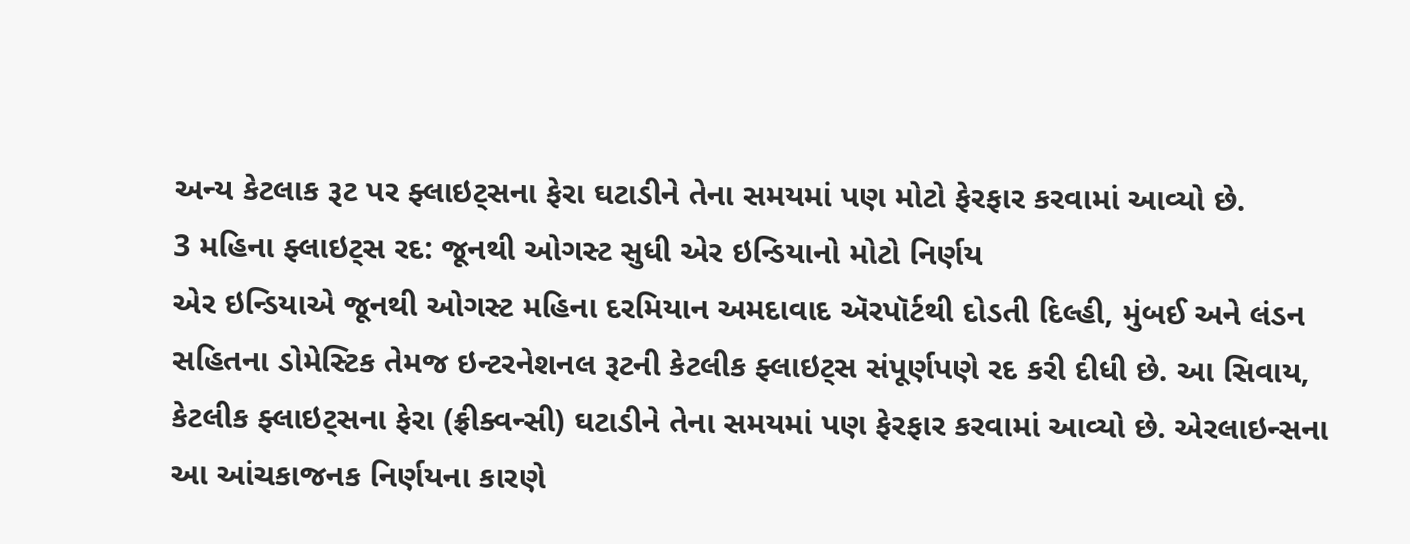અન્ય કેટલાક રૂટ પર ફ્લાઇટ્સના ફેરા ઘટાડીને તેના સમયમાં પણ મોટો ફેરફાર કરવામાં આવ્યો છે.
3 મહિના ફ્લાઇટ્સ રદ: જૂનથી ઓગસ્ટ સુધી એર ઇન્ડિયાનો મોટો નિર્ણય
એર ઇન્ડિયાએ જૂનથી ઓગસ્ટ મહિના દરમિયાન અમદાવાદ ઍરપૉર્ટથી દોડતી દિલ્હી, મુંબઈ અને લંડન સહિતના ડોમેસ્ટિક તેમજ ઇન્ટરનેશનલ રૂટની કેટલીક ફ્લાઇટ્સ સંપૂર્ણપણે રદ કરી દીધી છે. આ સિવાય, કેટલીક ફ્લાઇટ્સના ફેરા (ફ્રીક્વન્સી) ઘટાડીને તેના સમયમાં પણ ફેરફાર કરવામાં આવ્યો છે. એરલાઇન્સના આ આંચકાજનક નિર્ણયના કારણે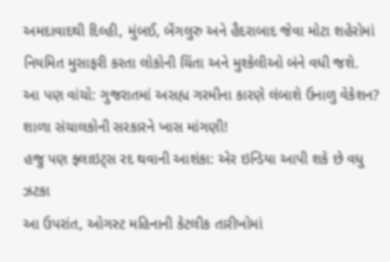અમદાવાદથી દિલ્હી, મુંબઈ, બેંગલુરુ અને હૈદરાબાદ જેવા મોટા શહેરોમાં નિયમિત મુસાફરી કરતા લોકોની ચિંતા અને મુશ્કેલીઓ બંને વધી જશે.
આ પણ વાંચો: ગુજરાતમાં અસહ્ય ગરમીના કારણે લંબાશે ઉનાળુ વેકેશન? શાળા સંચાલકોની સરકારને ખાસ માંગણી!
હજુ પણ ફ્લાઇટ્સ રદ થવાની આશંકા: એર ઇન્ડિયા આપી શકે છે વધુ ઝટકા
આ ઉપરાંત, ઓગસ્ટ મહિનાની કેટલીક તારીખોમાં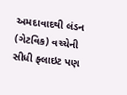અમદાવાદથી લંડન (ગેટવિક) વચ્ચેની સીધી ફ્લાઇટ પણ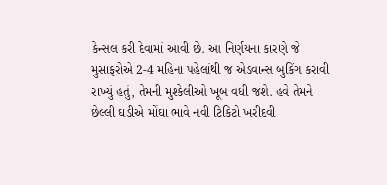કેન્સલ કરી દેવામાં આવી છે. આ નિર્ણયના કારણે જે મુસાફરોએ 2-4 મહિના પહેલાંથી જ એડવાન્સ બુકિંગ કરાવી રાખ્યું હતું, તેમની મુશ્કેલીઓ ખૂબ વધી જશે. હવે તેમને છેલ્લી ઘડીએ મોંઘા ભાવે નવી ટિકિટો ખરીદવી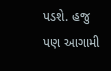પડશે. હજુ પણ આગામી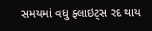સમયમાં વધુ ફ્લાઇટ્સ રદ થાય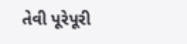તેવી પૂરેપૂરી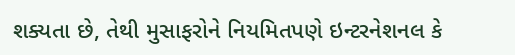શક્યતા છે, તેથી મુસાફરોને નિયમિતપણે ઇન્ટરનેશનલ કે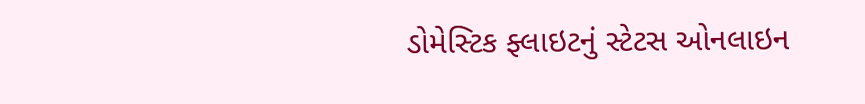ડોમેસ્ટિક ફ્લાઇટનું સ્ટેટસ ઓનલાઇન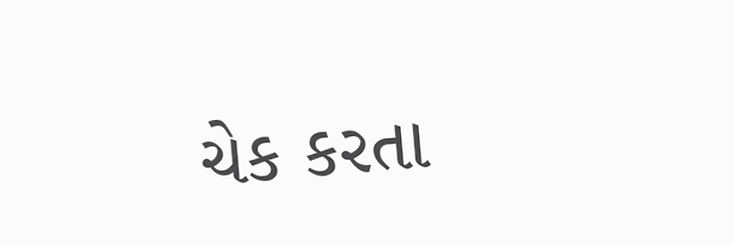ચેક કરતા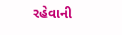રહેવાની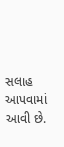સલાહ આપવામાં આવી છે.